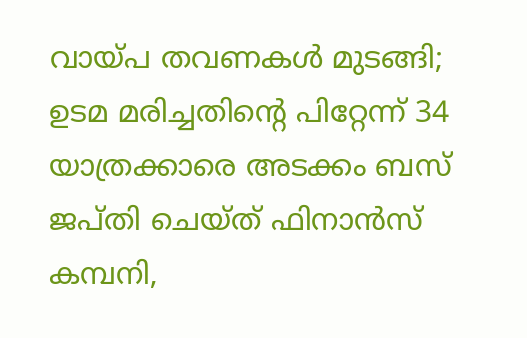വായ്പ തവണകള്‍ മുടങ്ങി; ഉടമ മരിച്ചതിന്റെ പിറ്റേന്ന് 34 യാത്രക്കാരെ അടക്കം ബസ് ജപ്തി ചെയ്ത് ഫിനാന്‍സ് കമ്പനി,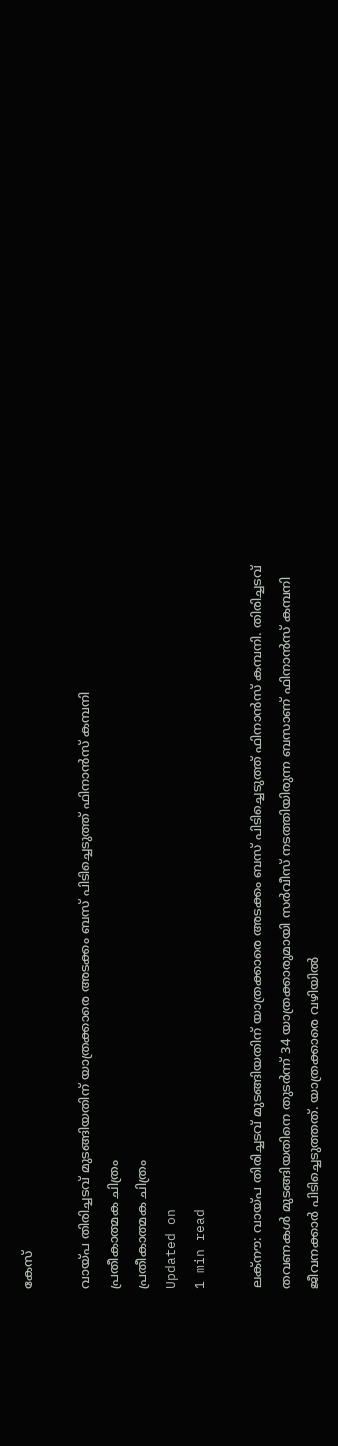കേസ്

വായ്പ തിരിച്ചടവ് മുടങ്ങിയതിന് യാത്രക്കാരെ അടക്കം ബസ് പിടിച്ചെടുത്ത് ഫിനാന്‍സ് കമ്പനി
പ്രതീകാത്മക ചിത്രം
പ്രതീകാത്മക ചിത്രം
Updated on
1 min read

ലക്‌നൗ: വായ്പ തിരിച്ചടവ് മുടങ്ങിയതിന് യാത്രക്കാരെ അടക്കം ബസ് പിടിച്ചെടുത്ത് ഫിനാന്‍സ് കമ്പനി. തിരിച്ചടവ് തവണകള്‍ മുടങ്ങിയതിനെ തുടര്‍ന്ന് 34 യാത്രക്കാരുമായി സര്‍വീസ് നടത്തിയിരുന്ന ബസാണ് ഫിനാന്‍സ് കമ്പനി ജീവനക്കാര്‍ പിടിച്ചെടുത്തത്. യാത്രക്കാരെ വഴിയില്‍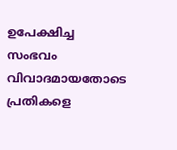ഉപേക്ഷിച്ച സംഭവം വിവാദമായതോടെ പ്രതികളെ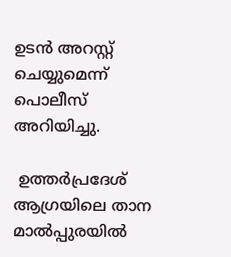ഉടന്‍ അറസ്റ്റ് ചെയ്യുമെന്ന് പൊലീസ് അറിയിച്ചു.

 ഉത്തര്‍പ്രദേശ് ആഗ്രയിലെ താന മാല്‍പ്പുരയില്‍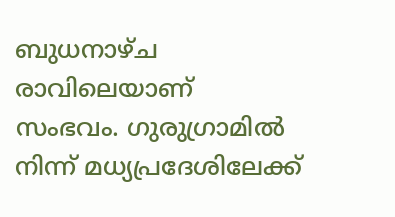ബുധനാഴ്ച രാവിലെയാണ് സംഭവം. ഗുരുഗ്രാമില്‍ നിന്ന് മധ്യപ്രദേശിലേക്ക്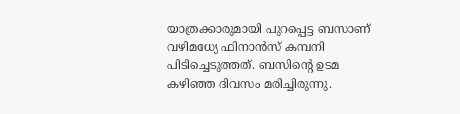യാത്രക്കാരുമായി പുറപ്പെട്ട ബസാണ് വഴിമധ്യേ ഫിനാന്‍സ് കമ്പനി പിടിച്ചെടുത്തത്. ബസിന്റെ ഉടമ കഴിഞ്ഞ ദിവസം മരിച്ചിരുന്നു.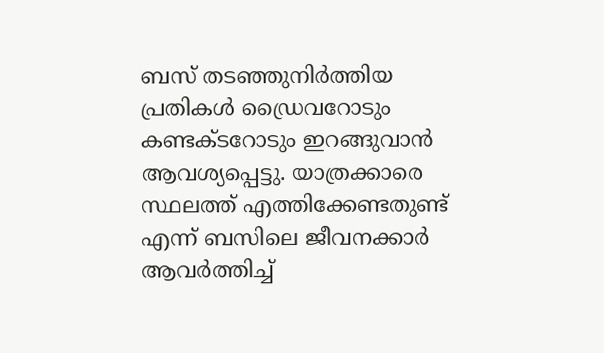ബസ് തടഞ്ഞുനിര്‍ത്തിയ പ്രതികള്‍ ഡ്രൈവറോടും കണ്ടക്ടറോടും ഇറങ്ങുവാന്‍ ആവശ്യപ്പെട്ടു. യാത്രക്കാരെ സ്ഥലത്ത് എത്തിക്കേണ്ടതുണ്ട് എന്ന് ബസിലെ ജീവനക്കാര്‍ ആവര്‍ത്തിച്ച്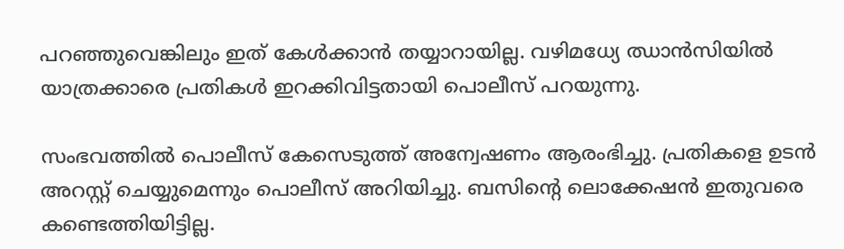പറഞ്ഞുവെങ്കിലും ഇത് കേള്‍ക്കാന്‍ തയ്യാറായില്ല. വഴിമധ്യേ ഝാന്‍സിയില്‍ യാത്രക്കാരെ പ്രതികള്‍ ഇറക്കിവിട്ടതായി പൊലീസ് പറയുന്നു.

സംഭവത്തില്‍ പൊലീസ് കേസെടുത്ത് അന്വേഷണം ആരംഭിച്ചു. പ്രതികളെ ഉടന്‍ അറസ്റ്റ് ചെയ്യുമെന്നും പൊലീസ് അറിയിച്ചു. ബസിന്റെ ലൊക്കേഷന്‍ ഇതുവരെ കണ്ടെത്തിയിട്ടില്ല.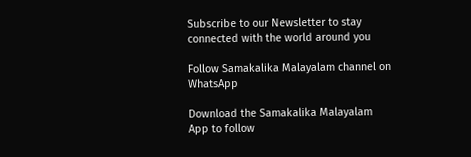Subscribe to our Newsletter to stay connected with the world around you

Follow Samakalika Malayalam channel on WhatsApp

Download the Samakalika Malayalam App to follow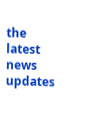the latest news updates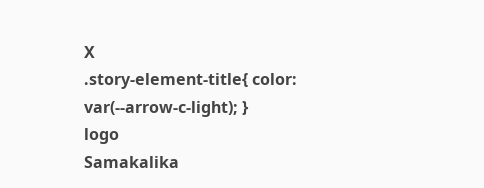X
.story-element-title{ color: var(--arrow-c-light); }
logo
Samakalika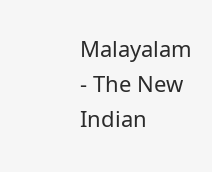Malayalam - The New Indian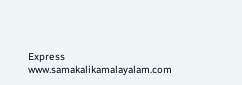Express
www.samakalikamalayalam.com